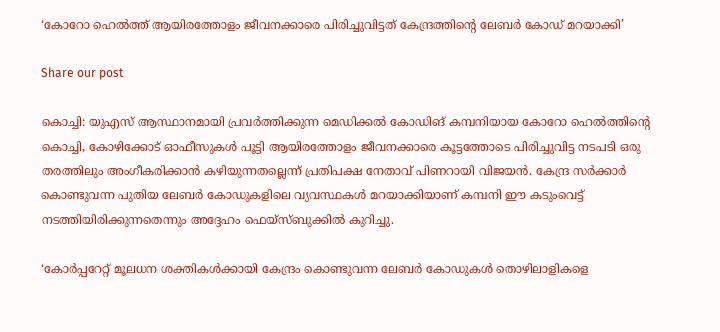‘കോറോ ഹെൽത്ത് ആയിരത്തോളം ജീവനക്കാരെ പിരിച്ചുവിട്ടത് കേന്ദ്രത്തിന്‍റെ ലേബർ കോഡ് മറയാക്കി’

Share our post

കൊച്ചി: യുഎസ് ആസ്ഥാനമായി പ്രവർത്തിക്കുന്ന മെഡിക്കൽ കോഡിങ് കമ്പനിയായ കോറോ ഹെൽത്തിന്റെ കൊച്ചി, കോഴിക്കോട് ഓഫീസുകൾ പൂട്ടി ആയിരത്തോളം ജീവനക്കാരെ കൂട്ടത്തോടെ പിരിച്ചുവിട്ട നടപടി ഒരു തരത്തിലും അംഗീകരിക്കാൻ കഴിയുന്നതല്ലെന്ന് പ്രതിപക്ഷ നേതാവ് പിണറായി വിജയന്‍. കേന്ദ്ര സർക്കാർ കൊണ്ടുവന്ന പുതിയ ലേബർ കോഡുകളിലെ വ്യവസ്ഥകൾ മറയാക്കിയാണ് കമ്പനി ഈ കടുംവെട്ട് നടത്തിയിരിക്കുന്നതെന്നും അദ്ദേഹം ഫെയ്സ്ബുക്കില്‍ കുറിച്ചു.

‘കോർപ്പറേറ്റ് മൂലധന ശക്തികൾക്കായി കേന്ദ്രം കൊണ്ടുവന്ന ലേബർ കോഡുകൾ തൊഴിലാളികളെ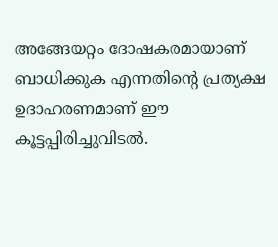അങ്ങേയറ്റം ദോഷകരമായാണ് ബാധിക്കുക എന്നതിന്റെ പ്രത്യക്ഷ ഉദാഹരണമാണ് ഈ കൂട്ടപ്പിരിച്ചുവിടൽ.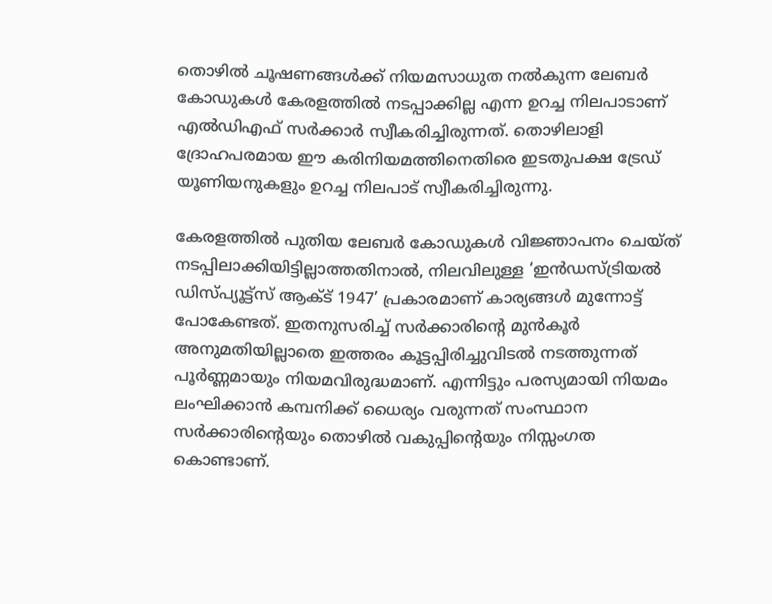തൊഴിൽ ചൂഷണങ്ങൾക്ക് നിയമസാധുത നൽകുന്ന ലേബർ കോഡുകൾ കേരളത്തിൽ നടപ്പാക്കില്ല എന്ന ഉറച്ച നിലപാടാണ് എൽഡിഎഫ് സർക്കാർ സ്വീകരിച്ചിരുന്നത്. തൊഴിലാളി ദ്രോഹപരമായ ഈ കരിനിയമത്തിനെതിരെ ഇടതുപക്ഷ ട്രേഡ് യൂണിയനുകളും ഉറച്ച നിലപാട് സ്വീകരിച്ചിരുന്നു.

കേരളത്തിൽ പുതിയ ലേബർ കോഡുകൾ വിജ്ഞാപനം ചെയ്ത് നടപ്പിലാക്കിയിട്ടില്ലാത്തതിനാൽ, നിലവിലുള്ള ‘ഇൻഡസ്ട്രിയൽ ഡിസ്പ്യൂട്ട്സ് ആക്ട് 1947’ പ്രകാരമാണ് കാര്യങ്ങൾ മുന്നോട്ട് പോകേണ്ടത്. ഇതനുസരിച്ച് സർക്കാരിന്റെ മുൻകൂർ അനുമതിയില്ലാതെ ഇത്തരം കൂട്ടപ്പിരിച്ചുവിടൽ നടത്തുന്നത് പൂർണ്ണമായും നിയമവിരുദ്ധമാണ്. എന്നിട്ടും പരസ്യമായി നിയമം ലംഘിക്കാൻ കമ്പനിക്ക് ധൈര്യം വരുന്നത് സംസ്ഥാന സർക്കാരിന്റെയും തൊഴിൽ വകുപ്പിന്റെയും നിസ്സംഗത കൊണ്ടാണ്.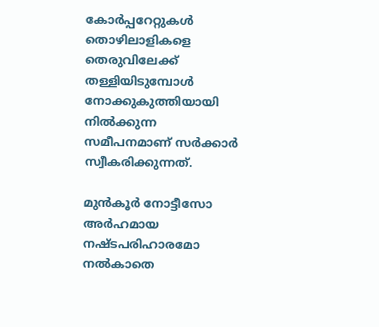കോർപ്പറേറ്റുകൾ തൊഴിലാളികളെ തെരുവിലേക്ക് തള്ളിയിടുമ്പോൾ നോക്കുകുത്തിയായി നിൽക്കുന്ന സമീപനമാണ് സർക്കാർ സ്വീകരിക്കുന്നത്.

മുൻകൂർ നോട്ടീസോ അർഹമായ നഷ്ടപരിഹാരമോ നൽകാതെ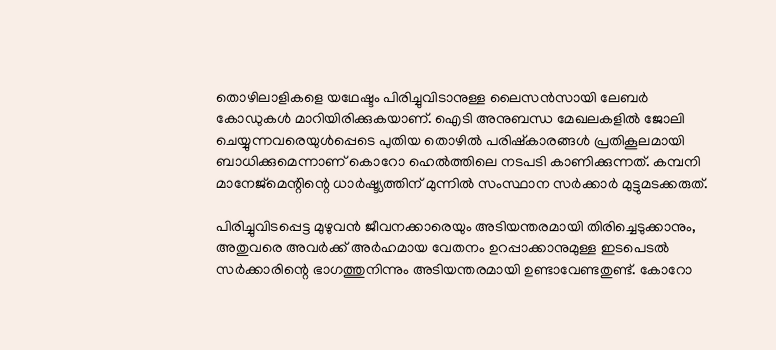തൊഴിലാളികളെ യഥേഷ്ടം പിരിച്ചുവിടാനുള്ള ലൈസൻസായി ലേബർ കോഡുകൾ മാറിയിരിക്കുകയാണ്. ഐടി അനുബന്ധ മേഖലകളിൽ ജോലി ചെയ്യുന്നവരെയുൾപ്പെടെ പുതിയ തൊഴിൽ പരിഷ്കാരങ്ങൾ പ്രതികൂലമായി ബാധിക്കുമെന്നാണ് കൊറോ ഹെൽത്തിലെ നടപടി കാണിക്കുന്നത്. കമ്പനി മാനേജ്‌മെന്റിന്റെ ധാർഷ്ട്യത്തിന് മുന്നിൽ സംസ്ഥാന സർക്കാർ മുട്ടുമടക്കരുത്.

പിരിച്ചുവിടപ്പെട്ട മുഴുവൻ ജീവനക്കാരെയും അടിയന്തരമായി തിരിച്ചെടുക്കാനും, അതുവരെ അവർക്ക് അർഹമായ വേതനം ഉറപ്പാക്കാനുമുള്ള ഇടപെടൽ സർക്കാരിന്റെ ഭാഗത്തുനിന്നും അടിയന്തരമായി ഉണ്ടാവേണ്ടതുണ്ട്. കോറോ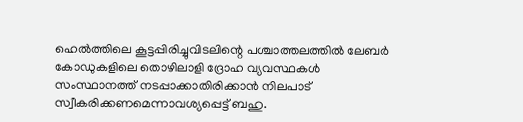ഹെൽത്തിലെ കൂട്ടപ്പിരിച്ചുവിടലിന്റെ പശ്ചാത്തലത്തിൽ ലേബർ കോഡുകളിലെ തൊഴിലാളി ദ്രോഹ വ്യവസ്ഥകൾ സംസ്ഥാനത്ത് നടപ്പാക്കാതിരിക്കാൻ നിലപാട് സ്വീകരിക്കണമെന്നാവശ്യപ്പെട്ട് ബഹു.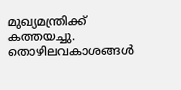മുഖ്യമന്ത്രിക്ക് കത്തയച്ചു. തൊഴിലവകാശങ്ങൾ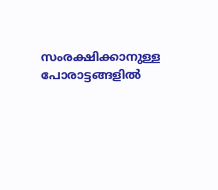സംരക്ഷിക്കാനുള്ള പോരാട്ടങ്ങളിൽ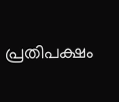പ്രതിപക്ഷം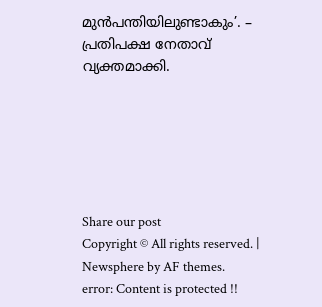മുൻപന്തിയിലുണ്ടാകും’. – പ്രതിപക്ഷ നേതാവ് വ്യക്തമാക്കി.






Share our post
Copyright © All rights reserved. | Newsphere by AF themes.
error: Content is protected !!